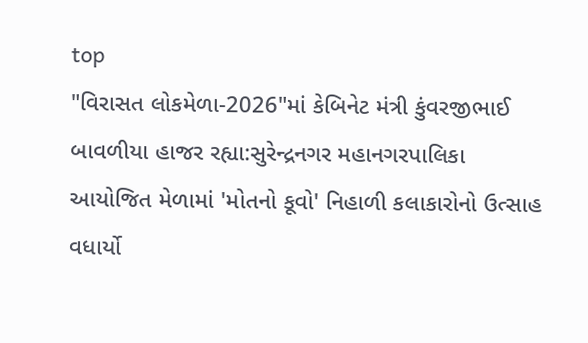top
"વિરાસત લોકમેળા-2026"માં કેબિનેટ મંત્રી કુંવરજીભાઈ બાવળીયા હાજર રહ્યા:સુરેન્દ્રનગર મહાનગરપાલિકા આયોજિત મેળામાં 'મોતનો કૂવો' નિહાળી કલાકારોનો ઉત્સાહ વધાર્યો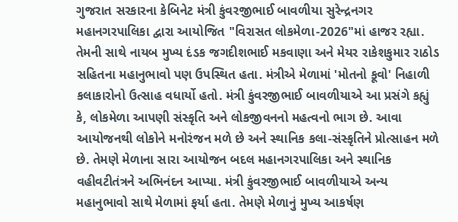ગુજરાત સરકારના કેબિનેટ મંત્રી કુંવરજીભાઈ બાવળીયા સુરેન્દ્રનગર મહાનગરપાલિકા દ્વારા આયોજિત "વિરાસત લોકમેળા-2026"માં હાજર રહ્યા. તેમની સાથે નાયબ મુખ્ય દંડક જગદીશભાઈ મકવાણા અને મેયર રાકેશકુમાર રાઠોડ સહિતના મહાનુભાવો પણ ઉપસ્થિત હતા. મંત્રીએ મેળામાં 'મોતનો કૂવો' નિહાળી કલાકારોનો ઉત્સાહ વધાર્યો હતો. મંત્રી કુંવરજીભાઈ બાવળીયાએ આ પ્રસંગે કહ્યું કે, લોકમેળા આપણી સંસ્કૃતિ અને લોકજીવનનો મહત્વનો ભાગ છે. આવા આયોજનથી લોકોને મનોરંજન મળે છે અને સ્થાનિક કલા-સંસ્કૃતિને પ્રોત્સાહન મળે છે. તેમણે મેળાના સારા આયોજન બદલ મહાનગરપાલિકા અને સ્થાનિક વહીવટીતંત્રને અભિનંદન આપ્યા. મંત્રી કુંવરજીભાઈ બાવળીયાએ અન્ય મહાનુભાવો સાથે મેળામાં ફર્યા હતા. તેમણે મેળાનું મુખ્ય આકર્ષણ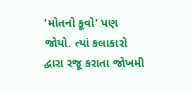'મોતનો કૂવો' પણ જોયો. ત્યાં કલાકારો દ્વારા રજૂ કરાતા જોખમી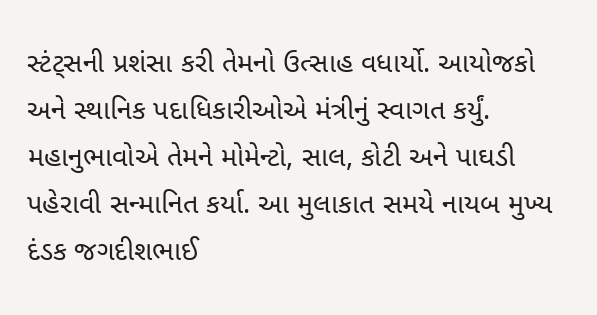સ્ટંટ્સની પ્રશંસા કરી તેમનો ઉત્સાહ વધાર્યો. આયોજકો અને સ્થાનિક પદાધિકારીઓએ મંત્રીનું સ્વાગત કર્યું. મહાનુભાવોએ તેમને મોમેન્ટો, સાલ, કોટી અને પાઘડી પહેરાવી સન્માનિત કર્યા. આ મુલાકાત સમયે નાયબ મુખ્ય દંડક જગદીશભાઈ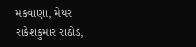મકવાણા, મેયર રાકેશકુમાર રાઠોડ,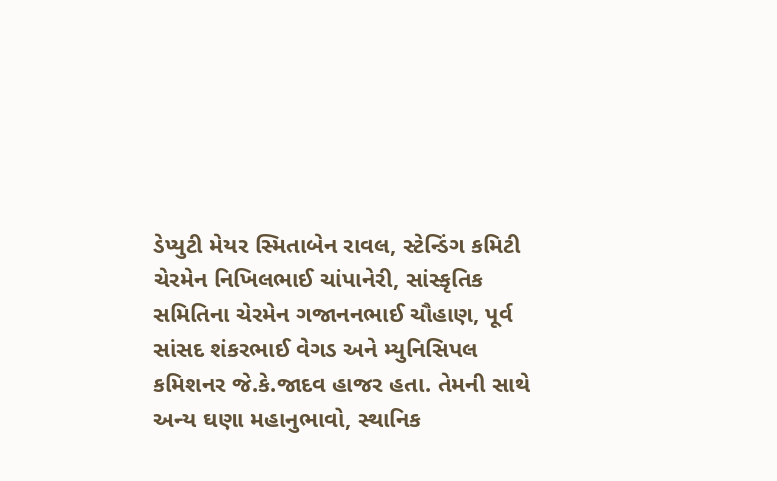ડેપ્યુટી મેયર સ્મિતાબેન રાવલ, સ્ટેન્ડિંગ કમિટી ચેરમેન નિખિલભાઈ ચાંપાનેરી, સાંસ્કૃતિક સમિતિના ચેરમેન ગજાનનભાઈ ચૌહાણ, પૂર્વ સાંસદ શંકરભાઈ વેગડ અને મ્યુનિસિપલ કમિશનર જે.કે.જાદવ હાજર હતા. તેમની સાથે અન્ય ઘણા મહાનુભાવો, સ્થાનિક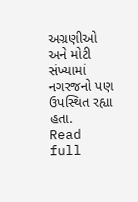અગ્રણીઓ અને મોટી સંખ્યામાં નગરજનો પણ ઉપસ્થિત રહ્યા હતા.
Read full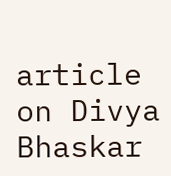article on Divya Bhaskar